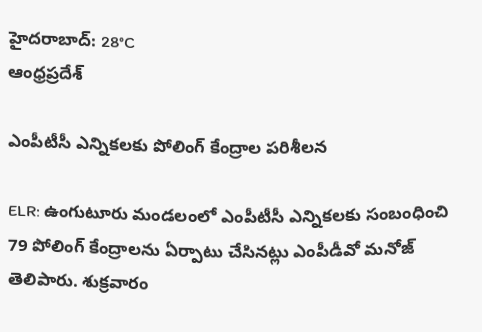హైదరాబాద్: 28°C
ఆంధ్రప్రదేశ్

ఎంపీటీసీ ఎన్నికలకు పోలింగ్ కేంద్రాల పరిశీలన

ELR: ఉంగుటూరు మండలంలో ఎంపీటీసీ ఎన్నికలకు సంబంధించి 79 పోలింగ్ కేంద్రాలను ఏర్పాటు చేసినట్లు ఎంపీడీవో మనోజ్ తెలిపారు. శుక్రవారం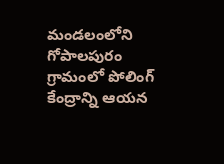మండలంలోని గోపాలపురం గ్రామంలో పోలింగ్ కేంద్రాన్ని ఆయన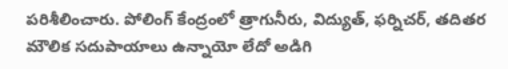పరిశీలించారు. పోలింగ్ కేంద్రంలో త్రాగునీరు, విద్యుత్, ఫర్నిచర్, తదితర మౌలిక సదుపాయాలు ఉన్నాయో లేదో అడిగి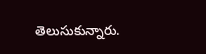తెలుసుకున్నారు.